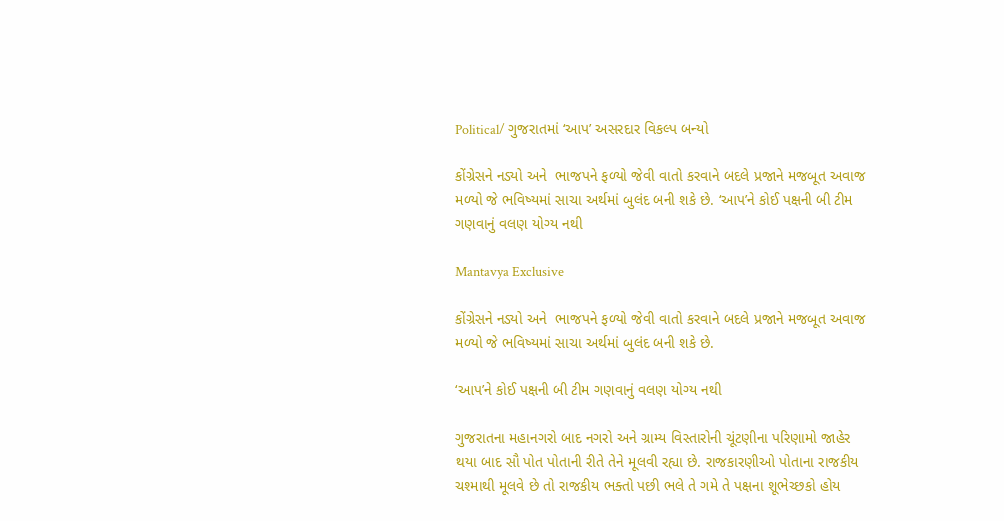Political/ ગુજરાતમાં ‘આપ’ અસરદાર વિકલ્પ બન્યો

કોંગ્રેસને નડ્યો અને  ભાજપને ફળ્યો જેવી વાતો કરવાને બદલે પ્રજાને મજબૂત અવાજ મળ્યો જે ભવિષ્યમાં સાચા અર્થમાં બુલંદ બની શકે છે. ‘આપ’ને કોઈ પક્ષની બી ટીમ ગણવાનું વલણ યોગ્ય નથી

Mantavya Exclusive

કોંગ્રેસને નડ્યો અને  ભાજપને ફળ્યો જેવી વાતો કરવાને બદલે પ્રજાને મજબૂત અવાજ મળ્યો જે ભવિષ્યમાં સાચા અર્થમાં બુલંદ બની શકે છે.

‘આપ’ને કોઈ પક્ષની બી ટીમ ગણવાનું વલણ યોગ્ય નથી

ગુજરાતના મહાનગરો બાદ નગરો અને ગ્રામ્ય વિસ્તારોની ચૂંટણીના પરિણામો જાહેર થયા બાદ સૌ પોત પોતાની રીતે તેને મૂલવી રહ્યા છે. રાજકારણીઓ પોતાના રાજકીય ચશ્માથી મૂલવે છે તો રાજકીય ભક્તો પછી ભલે તે ગમે તે પક્ષના શૂભેચ્છકો હોય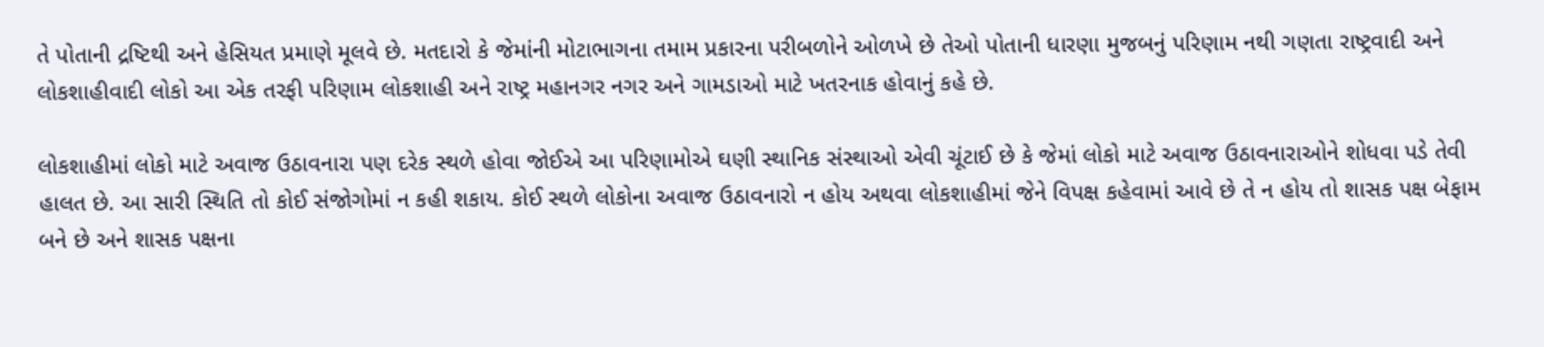તે પોતાની દ્રષ્ટિથી અને હેસિયત પ્રમાણે મૂલવે છે. મતદારો કે જેમાંની મોટાભાગના તમામ પ્રકારના પરીબળોને ઓળખે છે તેઓ પોતાની ધારણા મુજબનું પરિણામ નથી ગણતા રાષ્ટ્રવાદી અને લોકશાહીવાદી લોકો આ એક તરફી પરિણામ લોકશાહી અને રાષ્ટ્ર મહાનગર નગર અને ગામડાઓ માટે ખતરનાક હોવાનું કહે છે.

લોકશાહીમાં લોકો માટે અવાજ ઉઠાવનારા પણ દરેક સ્થળે હોવા જોઈએ આ પરિણામોએ ઘણી સ્થાનિક સંસ્થાઓ એવી ચૂંટાઈ છે કે જેમાં લોકો માટે અવાજ ઉઠાવનારાઓને શોધવા પડે તેવી હાલત છે. આ સારી સ્થિતિ તો કોઈ સંજોગોમાં ન કહી શકાય. કોઈ સ્થળે લોકોના અવાજ ઉઠાવનારો ન હોય અથવા લોકશાહીમાં જેને વિપક્ષ કહેવામાં આવે છે તે ન હોય તો શાસક પક્ષ બેફામ બને છે અને શાસક પક્ષના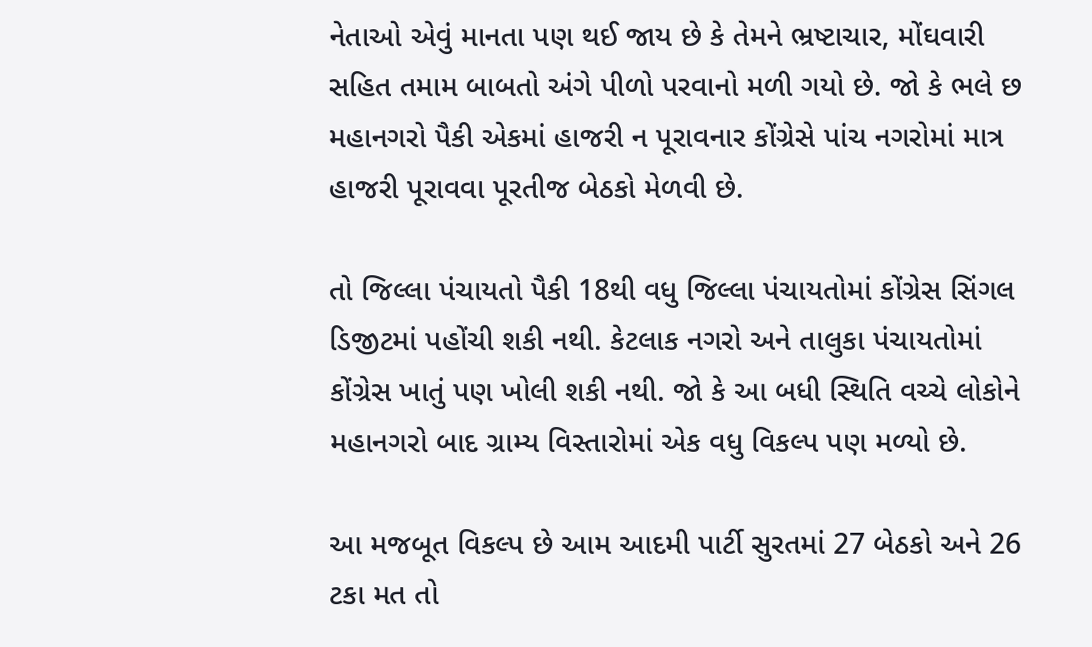નેતાઓ એવું માનતા પણ થઈ જાય છે કે તેમને ભ્રષ્ટાચાર, મોંઘવારી સહિત તમામ બાબતો અંગે પીળો પરવાનો મળી ગયો છે. જો કે ભલે છ મહાનગરો પૈકી એકમાં હાજરી ન પૂરાવનાર કોંગ્રેસે પાંચ નગરોમાં માત્ર હાજરી પૂરાવવા પૂરતીજ બેઠકો મેળવી છે.

તો જિલ્લા પંચાયતો પૈકી 18થી વધુ જિલ્લા પંચાયતોમાં કોંગ્રેસ સિંગલ ડિજીટમાં પહોંચી શકી નથી. કેટલાક નગરો અને તાલુકા પંચાયતોમાં કોંગ્રેસ ખાતું પણ ખોલી શકી નથી. જો કે આ બધી સ્થિતિ વચ્ચે લોકોને મહાનગરો બાદ ગ્રામ્ય વિસ્તારોમાં એક વધુ વિકલ્પ પણ મળ્યો છે.

આ મજબૂત વિકલ્પ છે આમ આદમી પાર્ટી સુરતમાં 27 બેઠકો અને 26 ટકા મત તો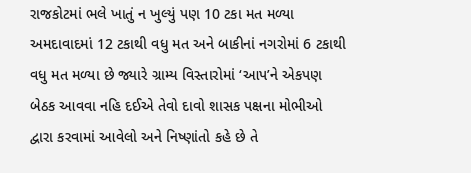રાજકોટમાં ભલે ખાતું ન ખુલ્યું પણ 10 ટકા મત મળ્યા અમદાવાદમાં 12 ટકાથી વધુ મત અને બાકીનાં નગરોમાં 6 ટકાથી વધુ મત મળ્યા છે જ્યારે ગ્રામ્ય વિસ્તારોમાં ‘આપ’ને એકપણ બેઠક આવવા નહિ દઈએ તેવો દાવો શાસક પક્ષના મોભીઓ દ્વારા કરવામાં આવેલો અને નિષ્ણાંતો કહે છે તે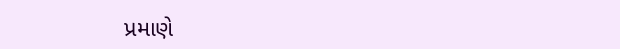પ્રમાણે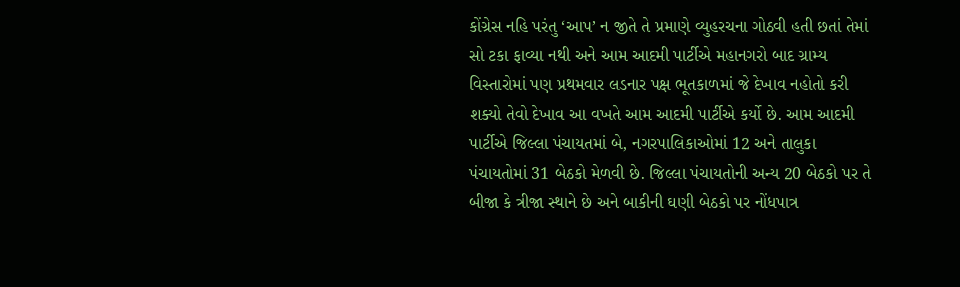કોંગ્રેસ નહિ પરંતુ ‘આપ’ ન જીતે તે પ્રમાણે વ્યુહરચના ગોઠવી હતી છતાં તેમાં સો ટકા ફાવ્યા નથી અને આમ આદમી પાર્ટીએ મહાનગરો બાદ ગ્રામ્ય વિસ્તારોમાં પણ પ્રથમવાર લડનાર પક્ષ ભૂતકાળમાં જે દેખાવ નહોતો કરી શક્યો તેવો દેખાવ આ વખતે આમ આદમી પાર્ટીએ કર્યો છે. આમ આદમી પાર્ટીએ જિલ્લા પંચાયતમાં બે, નગરપાલિકાઓમાં 12 અને તાલુકા પંચાયતોમાં 31 બેઠકો મેળવી છે. જિલ્લા પંચાયતોની અન્ય 20 બેઠકો પર તે બીજા કે ત્રીજા સ્થાને છે અને બાકીની ઘણી બેઠકો પર નોંધપાત્ર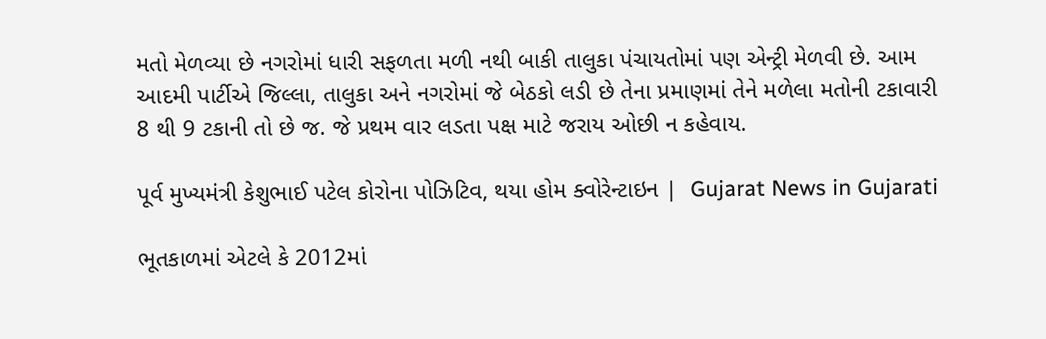મતો મેળવ્યા છે નગરોમાં ધારી સફળતા મળી નથી બાકી તાલુકા પંચાયતોમાં પણ એન્ટ્રી મેળવી છે. આમ આદમી પાર્ટીએ જિલ્લા, તાલુકા અને નગરોમાં જે બેઠકો લડી છે તેના પ્રમાણમાં તેને મળેલા મતોની ટકાવારી 8 થી 9 ટકાની તો છે જ. જે પ્રથમ વાર લડતા પક્ષ માટે જરાય ઓછી ન કહેવાય.

પૂર્વ મુખ્યમંત્રી કેશુભાઈ પટેલ કોરોના પોઝિટિવ, થયા હોમ ક્વોરેન્ટાઇન |  Gujarat News in Gujarati

ભૂતકાળમાં એટલે કે 2012માં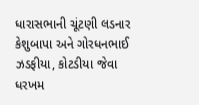ધારાસભાની ચૂંટણી લડનાર કેશુબાપા અને ગોરધનભાઈ ઝડફીયા, કોટડીયા જેવા ધરખમ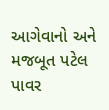આગેવાનો અને મજબૂત પટેલ પાવર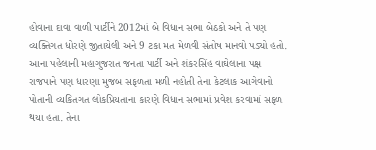હોવાના દાવા વાળી પાર્ટીને 2012માં બે વિધાન સભા બેઠકો અને તે પણ વ્યક્તિગત ધોરણે જીતાયેલી અને 9 ટકા મત મેળવી સંતોષ માનવો પડ્યો હતો. આના પહેલાની મહાગુજરાત જનતા પાર્ટી અને શંકરસિંહ વાઘેલાના પક્ષ રાજપાને પણ ધારણા મુજબ સફળતા મળી નહોતી તેના કેટલાક આગેવાનો પોતાની વ્યકિતગત લોકપ્રિયતાના કારણે વિધાન સભામાં પ્રવેશ કરવામાં સફળ થયા હતા. તેના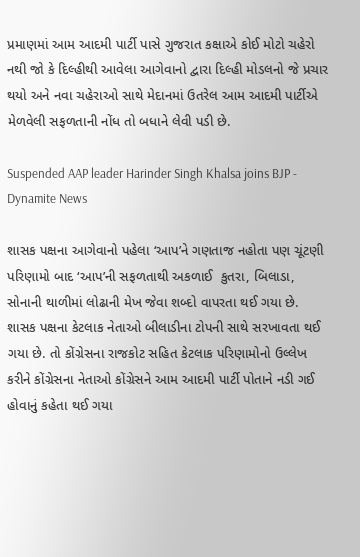પ્રમાણમાં આમ આદમી પાર્ટી પાસે ગુજરાત કક્ષાએ કોઈ મોટો ચહેરો નથી જો કે દિલ્હીથી આવેલા આગેવાનો દ્વારા દિલ્હી મોડલનો જે પ્રચાર થયો અને નવા ચહેરાઓ સાથે મેદાનમાં ઉતરેલ આમ આદમી પાર્ટીએ મેળવેલી સફળતાની નોંધ તો બધાને લેવી પડી છે.

Suspended AAP leader Harinder Singh Khalsa joins BJP - Dynamite News

શાસક પક્ષના આગેવાનો પહેલા ‘આપ’ને ગણતાજ નહોતા પણ ચૂંટણી પરિણામો બાદ ‘આપ’ની સફળતાથી અકળાઈ  કુતરા, બિલાડા, સોનાની થાળીમાં લોઢાની મેખ જેવા શબ્દો વાપરતા થઈ ગયા છે. શાસક પક્ષના કેટલાક નેતાઓ બીલાડીના ટોપની સાથે સરખાવતા થઈ ગયા છે. તો કોંગ્રેસના રાજકોટ સહિત કેટલાક પરિણામોનો ઉલ્લેખ કરીને કોંગ્રેસના નેતાઓ કોંગ્રેસને આમ આદમી પાર્ટી પોતાને નડી ગઈ હોવાનું કહેતા થઈ ગયા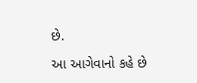છે.

આ આગેવાનો કહે છે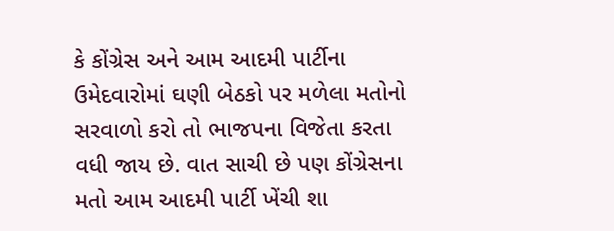કે કોંગ્રેસ અને આમ આદમી પાર્ટીના ઉમેદવારોમાં ઘણી બેઠકો પર મળેલા મતોનો સરવાળો કરો તો ભાજપના વિજેતા કરતા વધી જાય છે. વાત સાચી છે પણ કોંગ્રેસના મતો આમ આદમી પાર્ટી ખેંચી શા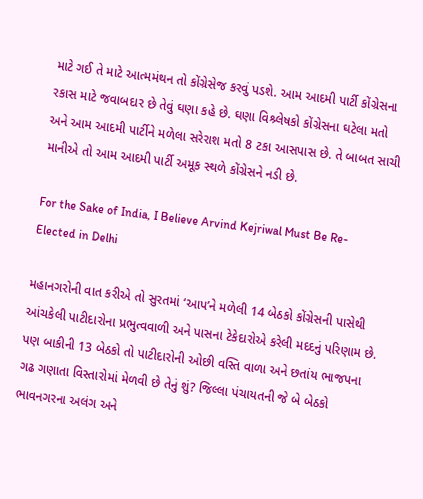માટે ગઈ તે માટે આત્મમંથન તો કોંગ્રેસેજ કરવું પડશે. આમ આદમી પાર્ટી કોંગ્રેસના રકાસ માટે જવાબદાર છે તેવું ઘણા કહે છે. ઘણા વિશ્ર્લેષકો કોંગ્રેસના ઘટેલા મતો અને આમ આદમી પાર્ટીને મળેલા સરેરાશ મતો 8 ટકા આસપાસ છે. તે બાબત સાચી માનીએ તો આમ આદમી પાર્ટી અમૂક સ્થળે કોંગ્રેસને નડી છે.

For the Sake of India, I Believe Arvind Kejriwal Must Be Re-Elected in Delhi

મહાનગરોની વાત કરીએ તો સુરતમાં ‘આપ’ને મળેલી 14 બેઠકો કોંગ્રેસની પાસેથી આંચકેલી પાટીદારોના પ્રભુત્વવાળી અને પાસના ટેકેદારોએ કરેલી મદદનું પરિણામ છે. પણ બાકીની 13 બેઠકો તો પાટીદારોની ઓછી વસ્તિ વાળા અને છતાંય ભાજપના ગઢ ગણાતા વિસ્તારોમાં મેળવી છે તેનું શું? જિલ્લા પંચાયતની જે બે બેઠકો ભાવનગરના અલંગ અને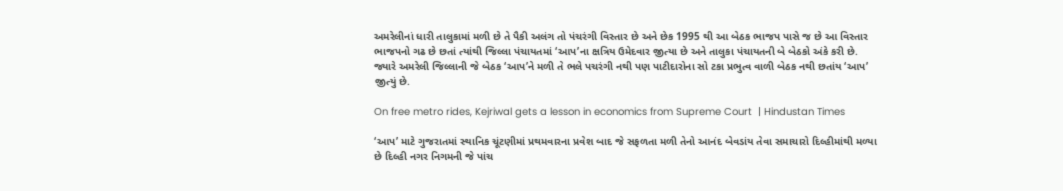અમરેલીનાં ધારી તાલુકામાં મળી છે તે પૈકી અલંગ તો પંચરંગી વિસ્તાર છે અને છેક 1995 થી આ બેઠક ભાજપ પાસે જ છે આ વિસ્તાર ભાજપનો ગઢ છે છતાં ત્યાંથી જિલ્લા પંચાયતમાં ‘આપ’ના ક્ષત્રિય ઉમેદવાર જીત્યા છે અને તાલુકા પંચાયતની બે બેઠકો અંકે કરી છે. જ્યારે અમરેલી જિલ્લાની જે બેઠક ‘આપ’ને મળી તે ભલે પચરંગી નથી પણ પાટીદારોના સો ટકા પ્રભુત્વ વાળી બેઠક નથી છતાંય ‘આપ’ જીત્યું છે.

On free metro rides, Kejriwal gets a lesson in economics from Supreme Court  | Hindustan Times

‘આપ’ માટે ગુજરાતમાં સ્થાનિક ચૂંટણીમાં પ્રથમવારના પ્રવેશ બાદ જે સફળતા મળી તેનો આનંદ બેવડાંય તેવા સમાચારો દિલ્હીમાંથી મળ્યા છે દિલ્હી નગર નિગમની જે પાંચ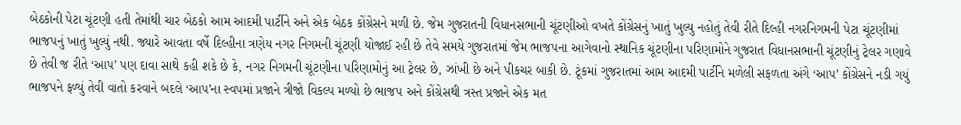બેઠકોની પેટા ચૂંટણી હતી તેમાંથી ચાર બેઠકો આમ આદમી પાર્ટીને અને એક બેઠક કોંગ્રેસને મળી છે. જેમ ગુજરાતની વિધાનસભાની ચૂંટણીઓ વખતે કોંગ્રેસનું ખાતું ખુલ્યુ નહોતું તેવી રીતે દિલ્હી નગરનિગમની પેટા ચૂંટણીમાં ભાજપનું ખાતું ખુલ્યું નથી. જ્યારે આવતા વર્ષે દિલ્હીના ત્રણેય નગર નિગમની ચૂંટણી યોજાઈ રહી છે તેવે સમયે ગુજરાતમાં જેમ ભાજપના આગેવાનો સ્થાનિક ચૂંટણીના પરિણામોને ગુજરાત વિધાનસભાની ચૂંટણીનું ટ્રેલર ગણાવે છે તેવી જ રીતે ‘આપ’ પણ દાવા સાથે કહી શકે છે કે, નગર નિગમની ચૂંટણીના પરિણામોનું આ ટ્રેલર છે, ઝાંખી છે અને પીકચર બાકી છે. ટૂંકમાં ગુજરાતમાં આમ આદમી પાર્ટીને મળેલી સફળતા અંગે ‘આપ’ કોંગ્રેસને નડી ગયું ભાજપને ફળ્યું તેવી વાતો કરવાને બદલે ‘આપ’ના સ્વપમાં પ્રજાને ત્રીજો વિકલ્પ મળ્યો છે ભાજપ અને કોંગ્રેસથી ત્રસ્ત પ્રજાને એક મત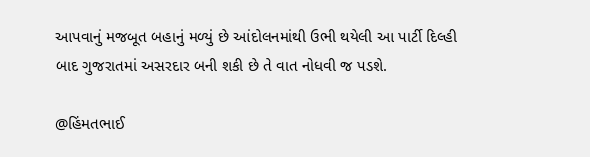આપવાનું મજબૂત બહાનું મળ્યું છે આંદોલનમાંથી ઉભી થયેલી આ પાર્ટી દિલ્હી બાદ ગુજરાતમાં અસરદાર બની શકી છે તે વાત નોધવી જ પડશે.

@હિંમતભાઈ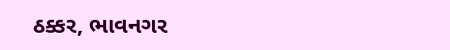ઠક્કર, ભાવનગર